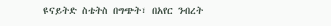ዩናይትድ ስቴትስ በግጭት፣ በአየር ንብረት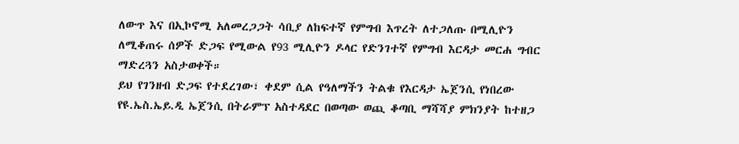ለውጥ እና በኢኮኖሚ አለመረጋጋት ሳቢያ ለከፍተኛ የምግብ እጥረት ለተጋለጡ በሚሊዮን ለሚቆጠሩ ሰዎች ድጋፍ የሚውል የ93 ሚሊዮን ዶላር የድንገተኛ የምግብ እርዳታ መርሐ ግብር ማድረጓን አስታወቀች።
ይህ የገንዘብ ድጋፍ የተደረገው፣ ቀደም ሲል የዓለማችን ትልቁ የእርዳታ ኤጀንሲ የነበረው የዩ.ኤስ.ኤይ.ዲ ኤጀንሲ በትራምፕ አስተዳደር በወጣው ወጪ ቆጣቢ ማሻሻያ ምክንያት ከተዘጋ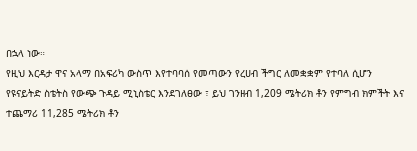በኋላ ነው።
የዚህ እርዳታ ዋና አላማ በአፍሪካ ውስጥ እየተባባሰ የመጣውን የረሀብ ችግር ለመቋቋም የተባለ ሲሆን የዩናይትድ ስቴትስ የውጭ ጉዳይ ሚኒስቴር እንደገለፀው ፣ ይህ ገንዘብ 1,209 ሜትሪክ ቶን የምግብ ክምችት እና ተጨማሪ 11,285 ሜትሪክ ቶን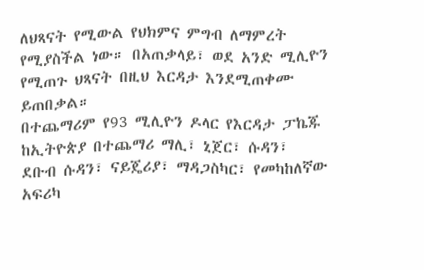ለህጻናት የሚውል የህክምና ምግብ ለማምረት የሚያስችል ነው። በአጠቃላይ፣ ወደ አንድ ሚሊዮን የሚጠጉ ህጻናት በዚህ እርዳታ እንደሚጠቀሙ ይጠበቃል።
በተጨማሪም የ93 ሚሊዮን ዶላር የእርዳታ ፓኬጁ ከኢትዮጵያ በተጨማሪ ማሊ፣ ኒጀር፣ ሱዳን፣ ደቡብ ሱዳን፣ ናይጄሪያ፣ ማዳጋስካር፣ የመካከለኛው አፍሪካ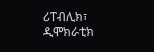ሪፐብሊክ፣ ዲሞክራቲክ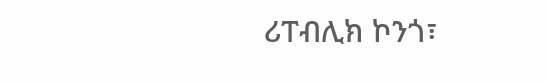ሪፐብሊክ ኮንጎ፣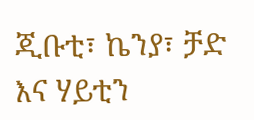ጂቡቲ፣ ኬንያ፣ ቻድ እና ሃይቲን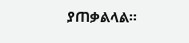ያጠቃልላል።